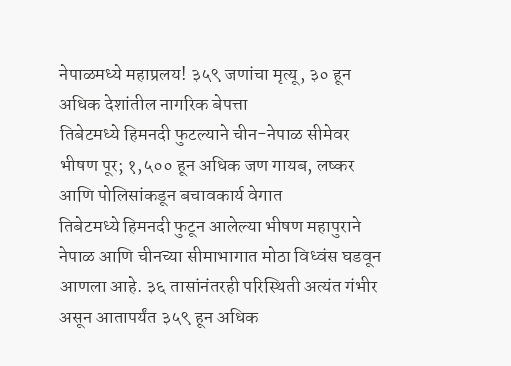नेपाळमध्ये महाप्रलय! ३५९ जणांचा मृत्यू, ३० हून अधिक देशांतील नागरिक बेपत्ता
तिबेटमध्ये हिमनदी फुटल्याने चीन-नेपाळ सीमेवर भीषण पूर; १,५०० हून अधिक जण गायब, लष्कर आणि पोलिसांकडून बचावकार्य वेगात
तिबेटमध्ये हिमनदी फुटून आलेल्या भीषण महापुराने नेपाळ आणि चीनच्या सीमाभागात मोठा विध्वंस घडवून आणला आहे. ३६ तासांनंतरही परिस्थिती अत्यंत गंभीर असून आतापर्यंत ३५९ हून अधिक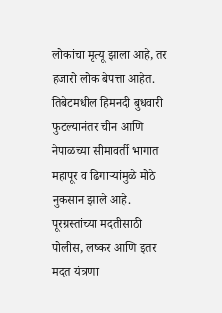लोकांचा मृत्यू झाला आहे, तर हजारो लोक बेपत्ता आहेत.
तिबेटमधील हिमनदी बुधवारी फुटल्यानंतर चीन आणि नेपाळच्या सीमावर्ती भागात महापूर व ढिगाऱ्यांमुळे मोठे नुकसान झाले आहे. पूरग्रस्तांच्या मदतीसाठी पोलीस, लष्कर आणि इतर मदत यंत्रणा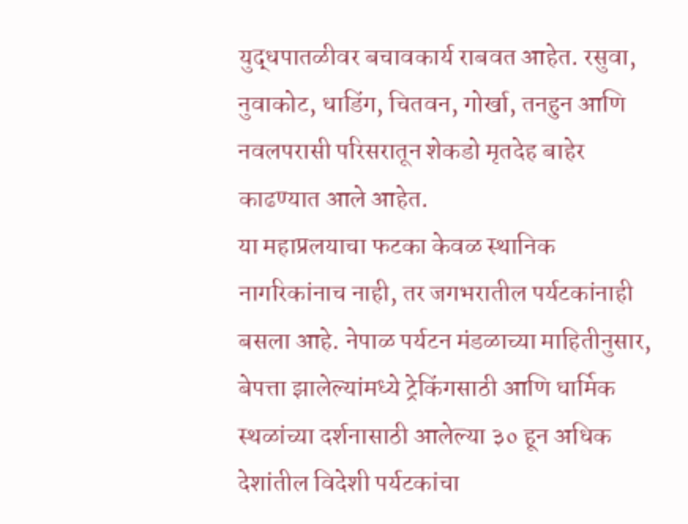युद्धपातळीवर बचावकार्य राबवत आहेत. रसुवा, नुवाकोट, धाडिंग, चितवन, गोर्खा, तनहुन आणि नवलपरासी परिसरातून शेकडो मृतदेह बाहेर काढण्यात आले आहेत.
या महाप्रलयाचा फटका केवळ स्थानिक नागरिकांनाच नाही, तर जगभरातील पर्यटकांनाही बसला आहे. नेपाळ पर्यटन मंडळाच्या माहितीनुसार, बेपत्ता झालेल्यांमध्ये ट्रेकिंगसाठी आणि धार्मिक स्थळांच्या दर्शनासाठी आलेल्या ३० हून अधिक देशांतील विदेशी पर्यटकांचा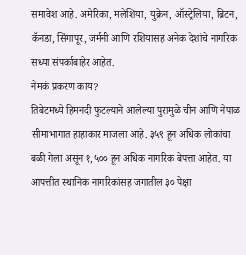समावेश आहे. अमेरिका, मलेशिया, युक्रेन, ऑस्ट्रेलिया, ब्रिटन, कॅनडा, सिंगापूर, जर्मनी आणि रशियासह अनेक देशांचे नागरिक सध्या संपर्काबाहेर आहेत.
नेमकं प्रकरण काय?
तिबेटमध्ये हिमनदी फुटल्याने आलेल्या पुरामुळे चीन आणि नेपाळ सीमाभागात हाहाकार माजला आहे. ३५९ हून अधिक लोकांचा बळी गेला असून १,५०० हून अधिक नागरिक बेपत्ता आहेत. या आपत्तीत स्थानिक नागरिकांसह जगातील ३० पेक्षा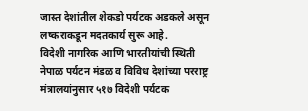जास्त देशांतील शेकडो पर्यटक अडकले असून लष्कराकडून मदतकार्य सुरू आहे.
विदेशी नागरिक आणि भारतीयांची स्थिती
नेपाळ पर्यटन मंडळ व विविध देशांच्या परराष्ट्र मंत्रालयांनुसार ५१७ विदेशी पर्यटक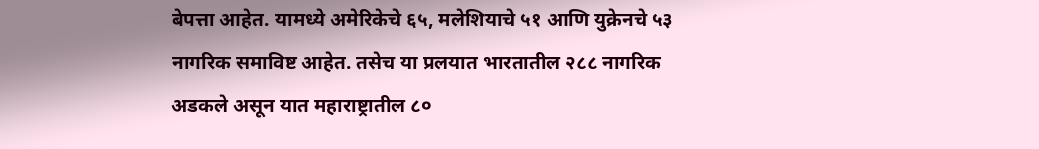बेपत्ता आहेत. यामध्ये अमेरिकेचे ६५, मलेशियाचे ५१ आणि युक्रेनचे ५३ नागरिक समाविष्ट आहेत. तसेच या प्रलयात भारतातील २८८ नागरिक अडकले असून यात महाराष्ट्रातील ८०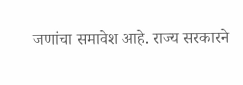जणांचा समावेश आहे. राज्य सरकारने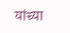यांच्या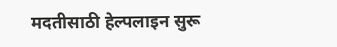मदतीसाठी हेल्पलाइन सुरू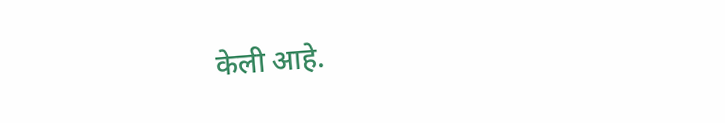केली आहे.